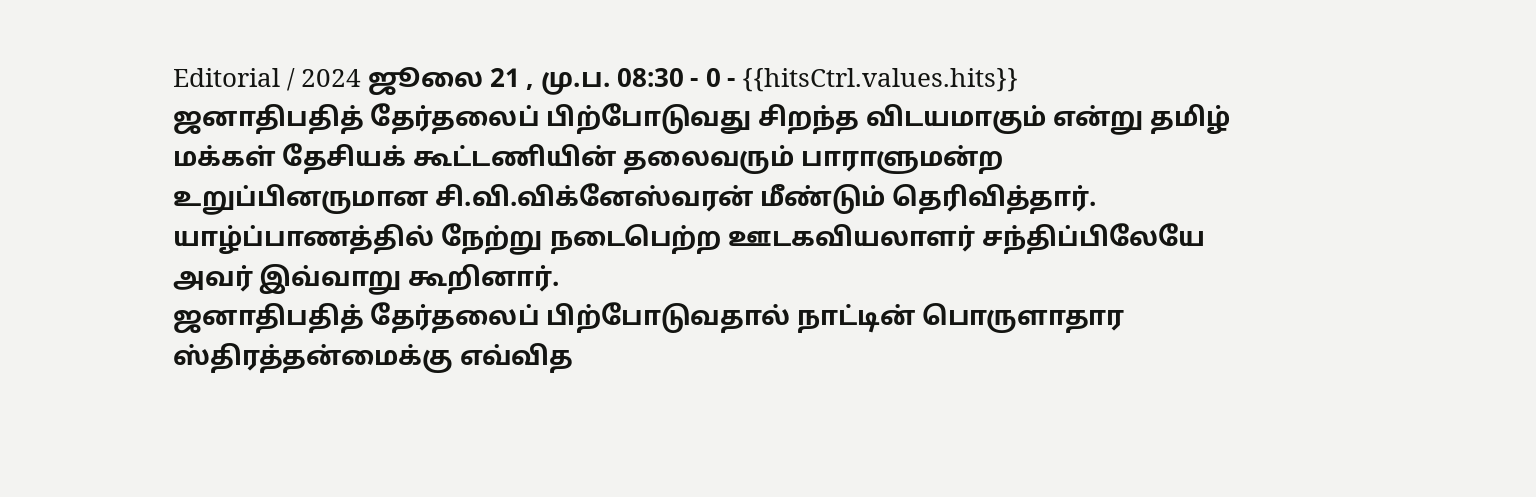Editorial / 2024 ஜூலை 21 , மு.ப. 08:30 - 0 - {{hitsCtrl.values.hits}}
ஜனாதிபதித் தேர்தலைப் பிற்போடுவது சிறந்த விடயமாகும் என்று தமிழ் மக்கள் தேசியக் கூட்டணியின் தலைவரும் பாராளுமன்ற உறுப்பினருமான சி.வி.விக்னேஸ்வரன் மீண்டும் தெரிவித்தார்.
யாழ்ப்பாணத்தில் நேற்று நடைபெற்ற ஊடகவியலாளர் சந்திப்பிலேயே அவர் இவ்வாறு கூறினார்.
ஜனாதிபதித் தேர்தலைப் பிற்போடுவதால் நாட்டின் பொருளாதார ஸ்திரத்தன்மைக்கு எவ்வித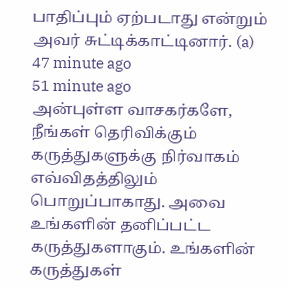பாதிப்பும் ஏற்படாது என்றும் அவர் சுட்டிக்காட்டினார். (a)
47 minute ago
51 minute ago
அன்புள்ள வாசகர்களே,
நீங்கள் தெரிவிக்கும் கருத்துகளுக்கு நிர்வாகம் எவ்விதத்திலும் பொறுப்பாகாது. அவை உங்களின் தனிப்பட்ட கருத்துகளாகும். உங்களின் கருத்துகள்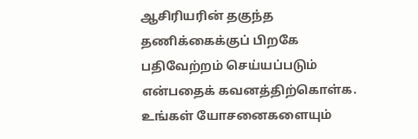ஆசிரியரின் தகுந்த தணிக்கைக்குப் பிறகே பதிவேற்றம் செய்யப்படும் என்பதைக் கவனத்திற்கொள்க. உங்கள் யோசனைகளையும்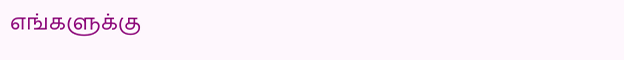எங்களுக்கு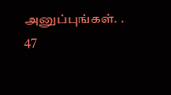அனுப்புங்கள். .
47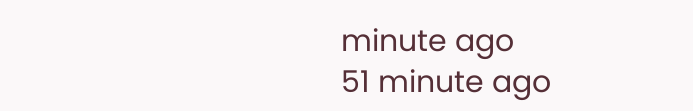minute ago
51 minute ago